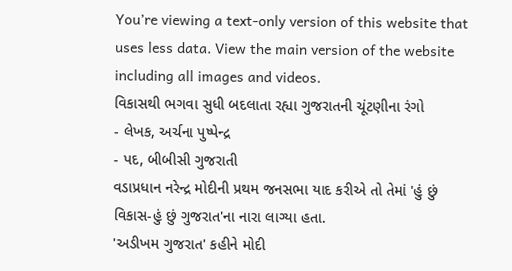You’re viewing a text-only version of this website that uses less data. View the main version of the website including all images and videos.
વિકાસથી ભગવા સુધી બદલાતા રહ્યા ગુજરાતની ચૂંટણીના રંગો
- લેખક, અર્ચના પુષ્પેન્દ્ર
- પદ, બીબીસી ગુજરાતી
વડાપ્રધાન નરેન્દ્ર મોદીની પ્રથમ જનસભા યાદ કરીએ તો તેમાં 'હું છું વિકાસ-હું છું ગુજરાત'ના નારા લાગ્યા હતા.
'અડીખમ ગુજરાત' કહીને મોદી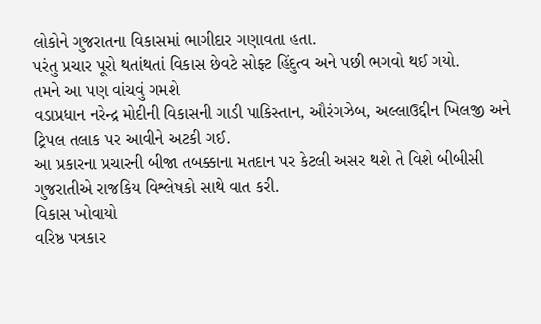લોકોને ગુજરાતના વિકાસમાં ભાગીદાર ગણાવતા હતા.
પરંતુ પ્રચાર પૂરો થતાંથતાં વિકાસ છેવટે સોફ્ટ હિંદુત્વ અને પછી ભગવો થઈ ગયો.
તમને આ પણ વાંચવું ગમશે
વડાપ્રધાન નરેન્દ્ર મોદીની વિકાસની ગાડી પાકિસ્તાન, ઔરંગઝેબ, અલ્લાઉદ્દીન ખિલજી અને ટ્રિપલ તલાક પર આવીને અટકી ગઈ.
આ પ્રકારના પ્રચારની બીજા તબક્કાના મતદાન પર કેટલી અસર થશે તે વિશે બીબીસી ગુજરાતીએ રાજકિય વિશ્લેષકો સાથે વાત કરી.
વિકાસ ખોવાયો
વરિષ્ઠ પત્રકાર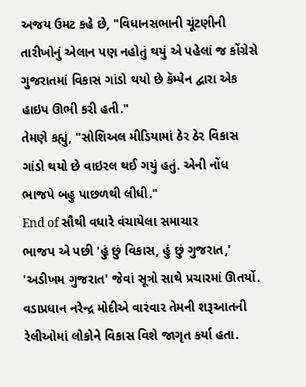અજય ઉમટ કહે છે, "વિધાનસભાની ચૂંટણીની તારીખોનું એલાન પણ નહોતું થયું એ પહેલાં જ કોંગ્રેસે ગુજરાતમાં વિકાસ ગાંડો થયો છે કૅમ્પેન દ્વારા એક હાઇપ ઊભી કરી હતી."
તેમણે કહ્યું, "સોશિઅલ મીડિયામાં ઠેર ઠેર વિકાસ ગાંડો થયો છે વાઇરલ થઈ ગયું હતું. એની નોંધ ભાજપે બહુ પાછળથી લીધી."
End of સૌથી વધારે વંચાયેલા સમાચાર
ભાજપ એ પછી 'હું છું વિકાસ, હું છું ગુજરાત,' 'અડીખમ ગુજરાત' જેવાં સૂત્રો સાથે પ્રચારમાં ઊતર્યો.
વડાપ્રધાન નરેન્દ્ર મોદીએ વારંવાર તેમની શરૂઆતની રેલીઓમાં લોકોને વિકાસ વિશે જાગૃત કર્યા હતા.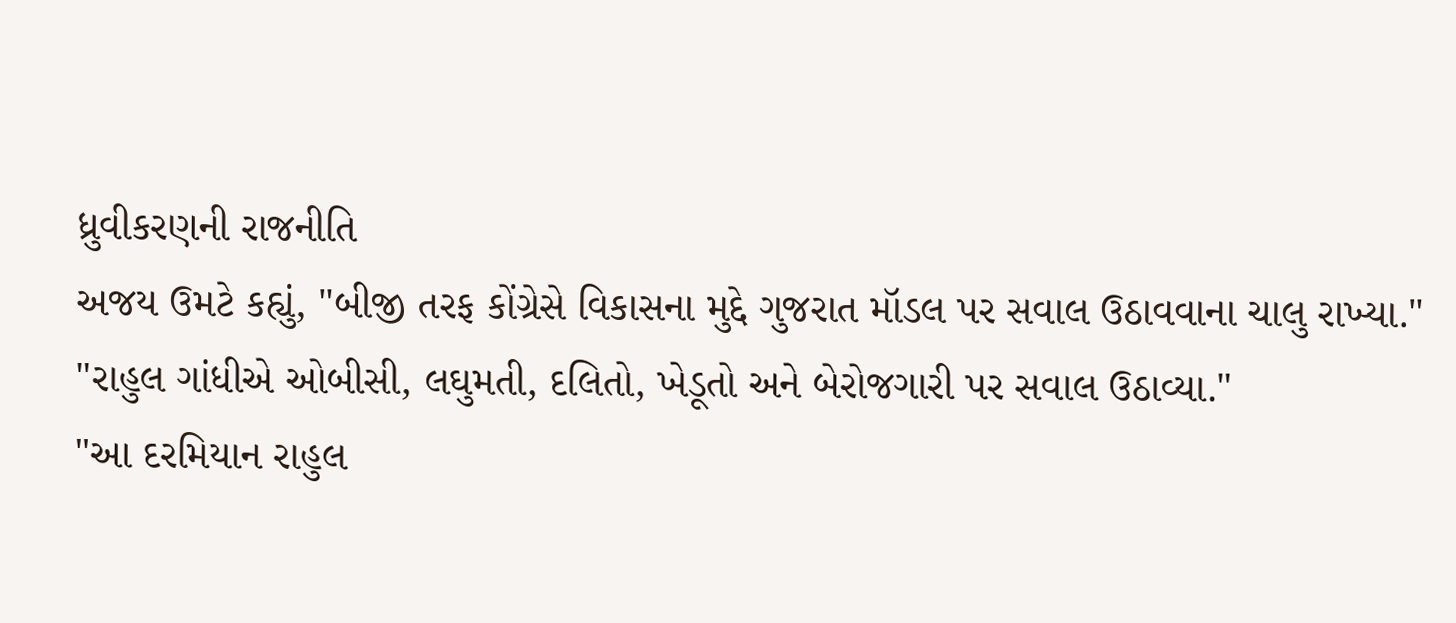ધ્રુવીકરણની રાજનીતિ
અજય ઉમટે કહ્યું, "બીજી તરફ કોંગ્રેસે વિકાસના મુદ્દે ગુજરાત મૉડલ પર સવાલ ઉઠાવવાના ચાલુ રાખ્યા."
"રાહુલ ગાંધીએ ઓબીસી, લઘુમતી, દલિતો, ખેડૂતો અને બેરોજગારી પર સવાલ ઉઠાવ્યા."
"આ દરમિયાન રાહુલ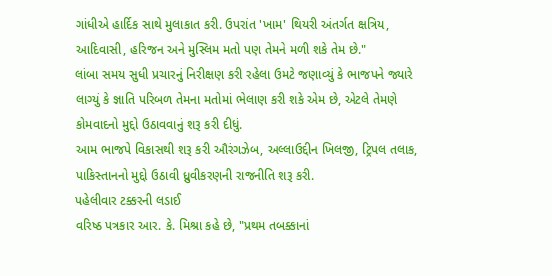ગાંધીએ હાર્દિક સાથે મુલાકાત કરી. ઉપરાંત 'ખામ' થિયરી અંતર્ગત ક્ષત્રિય, આદિવાસી, હરિજન અને મુસ્લિમ મતો પણ તેમને મળી શકે તેમ છે."
લાંબા સમય સુધી પ્રચારનું નિરીક્ષણ કરી રહેલા ઉમટે જણાવ્યું કે ભાજપને જ્યારે લાગ્યું કે જ્ઞાતિ પરિબળ તેમના મતોમાં ભેલાણ કરી શકે એમ છે, એટલે તેમણે કોમવાદનો મુદ્દો ઉઠાવવાનું શરૂ કરી દીધું.
આમ ભાજપે વિકાસથી શરૂ કરી ઔરંગઝેબ, અલ્લાઉદ્દીન ખિલજી, ટ્રિપલ તલાક, પાકિસ્તાનનો મુદ્દો ઉઠાવી ધ્રુવીકરણની રાજનીતિ શરૂ કરી.
પહેલીવાર ટક્કરની લડાઈ
વરિષ્ઠ પત્રકાર આર. કે. મિશ્રા કહે છે, "પ્રથમ તબક્કાનાં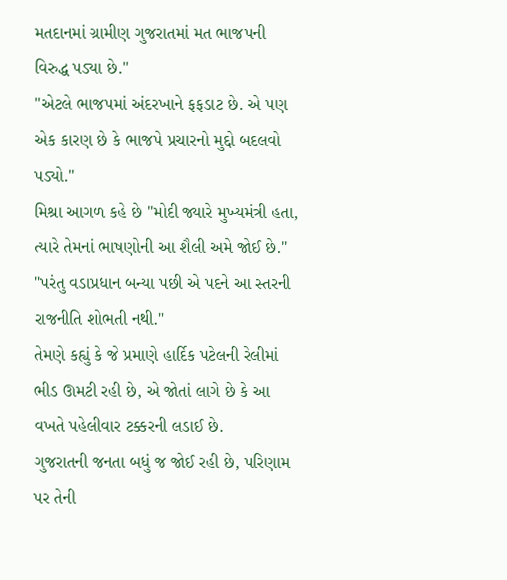મતદાનમાં ગ્રામીણ ગુજરાતમાં મત ભાજપની વિરુદ્ધ પડ્યા છે."
"એટલે ભાજપમાં અંદરખાને ફફડાટ છે. એ પણ એક કારણ છે કે ભાજપે પ્રચારનો મુદ્દો બદલવો પડ્યો."
મિશ્રા આગળ કહે છે "મોદી જ્યારે મુખ્યમંત્રી હતા, ત્યારે તેમનાં ભાષણોની આ શૈલી અમે જોઈ છે."
"પરંતુ વડાપ્રધાન બન્યા પછી એ પદને આ સ્તરની રાજનીતિ શોભતી નથી."
તેમણે કહ્યું કે જે પ્રમાણે હાર્દિક પટેલની રેલીમાં ભીડ ઊમટી રહી છે, એ જોતાં લાગે છે કે આ વખતે પહેલીવાર ટક્કરની લડાઈ છે.
ગુજરાતની જનતા બધું જ જોઈ રહી છે, પરિણામ પર તેની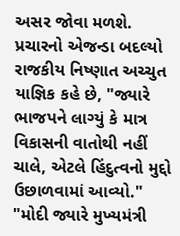અસર જોવા મળશે.
પ્રચારનો એજન્ડા બદલ્યો
રાજકીય નિષ્ણાત અચ્ચુત યાજ્ઞિક કહે છે, "જ્યારે ભાજપને લાગ્યું કે માત્ર વિકાસની વાતોથી નહીં ચાલે, એટલે હિંદુત્વનો મુદ્દો ઉછાળવામાં આવ્યો."
"મોદી જ્યારે મુખ્યમંત્રી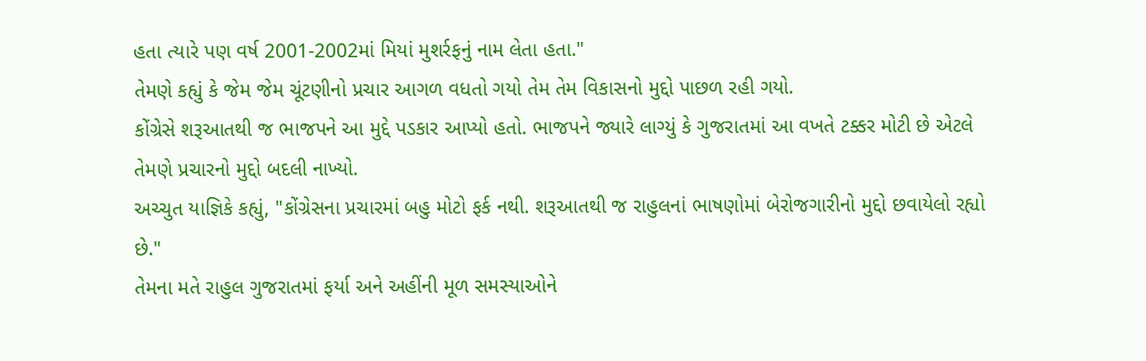હતા ત્યારે પણ વર્ષ 2001-2002માં મિયાં મુશર્રફનું નામ લેતા હતા."
તેમણે કહ્યું કે જેમ જેમ ચૂંટણીનો પ્રચાર આગળ વધતો ગયો તેમ તેમ વિકાસનો મુદ્દો પાછળ રહી ગયો.
કોંગ્રેસે શરૂઆતથી જ ભાજપને આ મુદ્દે પડકાર આપ્યો હતો. ભાજપને જ્યારે લાગ્યું કે ગુજરાતમાં આ વખતે ટક્કર મોટી છે એટલે તેમણે પ્રચારનો મુદ્દો બદલી નાખ્યો.
અચ્ચુત યાજ્ઞિકે કહ્યું, "કોંગ્રેસના પ્રચારમાં બહુ મોટો ફર્ક નથી. શરૂઆતથી જ રાહુલનાં ભાષણોમાં બેરોજગારીનો મુદ્દો છવાયેલો રહ્યો છે."
તેમના મતે રાહુલ ગુજરાતમાં ફર્યા અને અહીંની મૂળ સમસ્યાઓને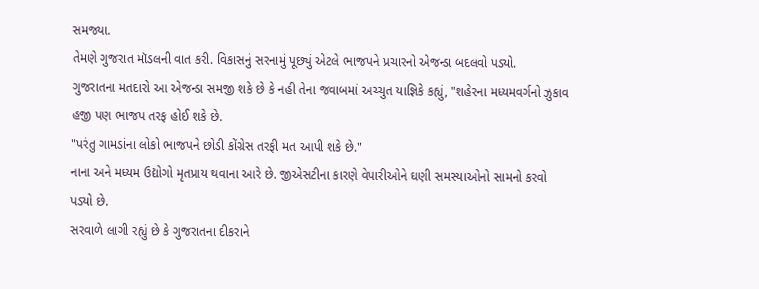સમજ્યા.
તેમણે ગુજરાત મૉડલની વાત કરી. વિકાસનું સરનામું પૂછ્યું એટલે ભાજપને પ્રચારનો એજન્ડા બદલવો પડ્યો.
ગુજરાતના મતદારો આ એજન્ડા સમજી શકે છે કે નહી તેના જવાબમાં અચ્ચુત યાજ્ઞિકે કહ્યું, "શહેરના મધ્યમવર્ગનો ઝુકાવ હજી પણ ભાજપ તરફ હોઈ શકે છે.
"પરંતુ ગામડાંના લોકો ભાજપને છોડી કોંગ્રેસ તરફી મત આપી શકે છે."
નાના અને મધ્યમ ઉદ્યોગો મૃતપ્રાય થવાના આરે છે. જીએસટીના કારણે વેપારીઓને ઘણી સમસ્યાઓનો સામનો કરવો પડ્યો છે.
સરવાળે લાગી રહ્યું છે કે ગુજરાતના દીકરાને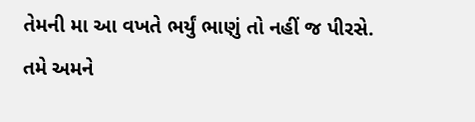તેમની મા આ વખતે ભર્યું ભાણું તો નહીં જ પીરસે.
તમે અમને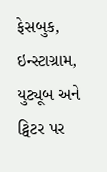ફેસબુક, ઇન્સ્ટાગ્રામ, યુટ્યૂબ અને ટ્વિટર પર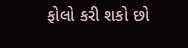ફોલો કરી શકો છો